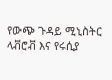የውጭ ጉዳይ ሚኒስትር ላቭሮቭ እና የሩሲያ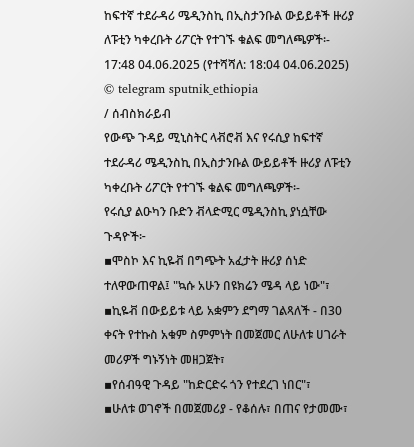ከፍተኛ ተደራዳሪ ሜዲንስኪ በኢስታንቡል ውይይቶች ዙሪያ ለፑቲን ካቀረቡት ሪፖርት የተገኙ ቁልፍ መግለጫዎች፡-
17:48 04.06.2025 (የተሻሻለ: 18:04 04.06.2025)
© telegram sputnik_ethiopia
/ ሰብስክራይብ
የውጭ ጉዳይ ሚኒስትር ላቭሮቭ እና የሩሲያ ከፍተኛ ተደራዳሪ ሜዲንስኪ በኢስታንቡል ውይይቶች ዙሪያ ለፑቲን ካቀረቡት ሪፖርት የተገኙ ቁልፍ መግለጫዎች፡-
የሩሲያ ልዑካን ቡድን ቭላድሚር ሜዲንስኪ ያነሷቸው ጉዳዮች፦
▪ሞስኮ እና ኪዬቭ በግጭት አፈታት ዙሪያ ሰነድ ተለዋውጠዋል፤ "ኳሱ አሁን በዩክሬን ሜዳ ላይ ነው"፣
▪ኪዬቭ በውይይቱ ላይ አቋምን ደግማ ገልጻለች - በ30 ቀናት የተኩስ አቁም ስምምነት በመጀመር ለሁለቱ ሀገራት መሪዎች ግኑኝነት መዘጋጀት፣
▪የሰብዓዊ ጉዳይ "ከድርድሩ ጎን የተደረገ ነበር"፣
▪ሁለቱ ወገኖች በመጀመሪያ - የቆሰሉ፣ በጠና የታመሙ፣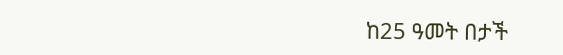ከ25 ዓመት በታች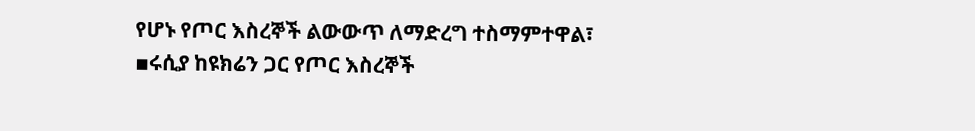የሆኑ የጦር እስረኞች ልውውጥ ለማድረግ ተስማምተዋል፣
▪ሩሲያ ከዩክሬን ጋር የጦር እስረኞች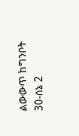ልውውጥ ከግንቦት 30-ሰኔ 2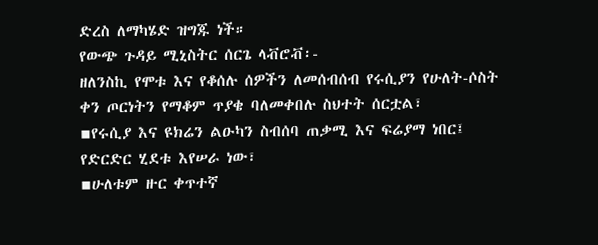ድረስ ለማካሄድ ዝግጁ ነች።
የውጭ ጉዳይ ሚኒስትር ሰርጌ ላቭሮቭ፡-
ዘለንስኪ የሞቱ እና የቆሰሉ ሰዎችን ለመሰብሰብ የሩሲያን የሁለት-ሶስት ቀን ጦርነትን የማቆም ጥያቄ ባለመቀበሉ ስህተት ሰርቷል፣
▪የሩሲያ እና ዩክሬን ልዑካን ስብሰባ ጠቃሚ እና ፍሬያማ ነበር፤ የድርድር ሂደቱ እየሠራ ነው፣
▪ሁለቱም ዙር ቀጥተኛ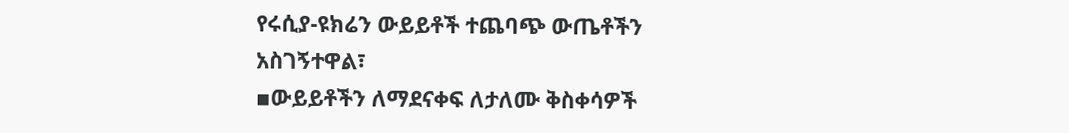የሩሲያ-ዩክሬን ውይይቶች ተጨባጭ ውጤቶችን አስገኝተዋል፣
▪ውይይቶችን ለማደናቀፍ ለታለሙ ቅስቀሳዎች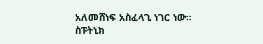አለመሸነፍ አስፈላጊ ነገር ነው።
ስፑትኒክ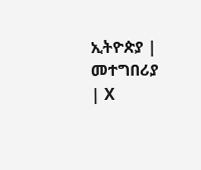ኢትዮጵያ | መተግበሪያ | X